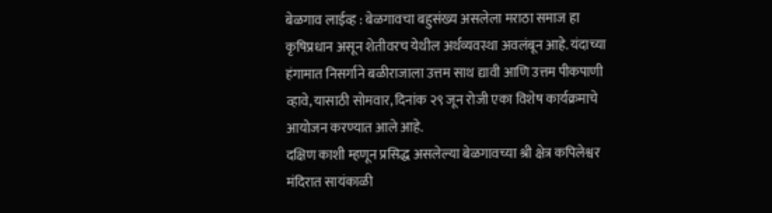बेळगाव लाईव्ह : बेळगावचा बहुसंख्य असलेला मराठा समाज हा कृषिप्रधान असून शेतीवरच येथील अर्थव्यवस्था अवलंबून आहे. यंदाच्या हंगामात निसर्गाने बळीराजाला उत्तम साथ द्यावी आणि उत्तम पीकपाणी व्हावे, यासाठी सोमवार, दिनांक २९ जून रोजी एका विशेष कार्यक्रमाचे आयोजन करण्यात आले आहे.
दक्षिण काशी म्हणून प्रसिद्ध असलेल्या बेळगावच्या श्री क्षेत्र कपिलेश्वर मंदिरात सायंकाळी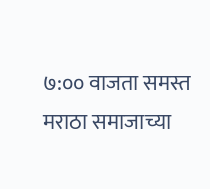७:०० वाजता समस्त मराठा समाजाच्या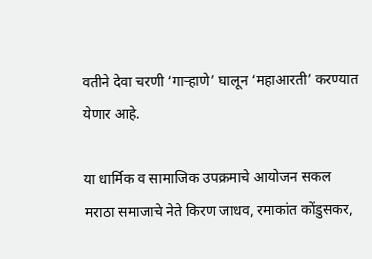वतीने देवा चरणी ‘गाऱ्हाणे’ घालून ‘महाआरती’ करण्यात येणार आहे.

या धार्मिक व सामाजिक उपक्रमाचे आयोजन सकल मराठा समाजाचे नेते किरण जाधव, रमाकांत कोंडुसकर,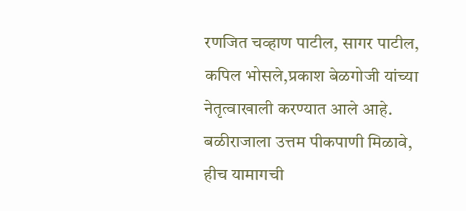रणजित चव्हाण पाटील, सागर पाटील, कपिल भोसले,प्रकाश बेळगोजी यांच्या नेतृत्वाखाली करण्यात आले आहे.
बळीराजाला उत्तम पीकपाणी मिळावे, हीच यामागची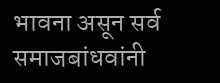भावना असून सर्व समाजबांधवांनी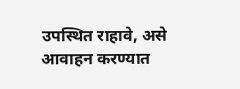उपस्थित राहावे, असे आवाहन करण्यात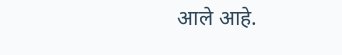आले आहे.